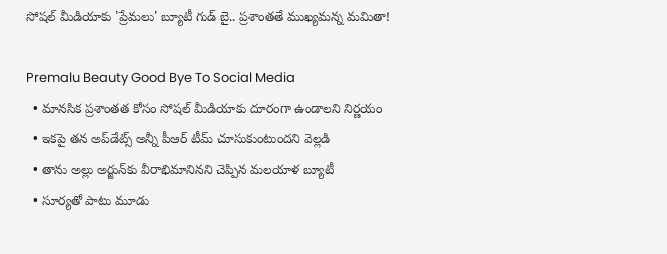సోషల్ మీడియాకు 'ప్రేమలు' బ్యూటీ గుడ్ బై.. ప్రశాంతతే ముఖ్యమన్న మమితా!

Premalu Beauty Good Bye To Social Media
  • మానసిక ప్రశాంతత కోసం సోషల్ మీడియాకు దూరంగా ఉండాలని నిర్ణయం
  • ఇకపై తన అప్‌డేట్స్ అన్నీ పీఆర్ టీమ్ చూసుకుంటుందని వెల్లడి
  • తాను అల్లు అర్జున్‌కు వీరాభిమానినని చెప్పిన మలయాళ బ్యూటీ
  • సూర్యతో పాటు మూడు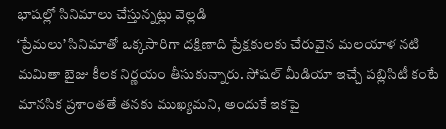భాషల్లో సినిమాలు చేస్తున్నట్లు వెల్లడి
‘ప్రేమలు’ సినిమాతో ఒక్కసారిగా దక్షిణాది ప్రేక్షకులకు చేరువైన మలయాళ నటి మమితా బైజు కీలక నిర్ణయం తీసుకున్నారు. సోషల్ మీడియా ఇచ్చే పబ్లిసిటీ కంటే మానసిక ప్రశాంతతే తనకు ముఖ్యమని, అందుకే ఇకపై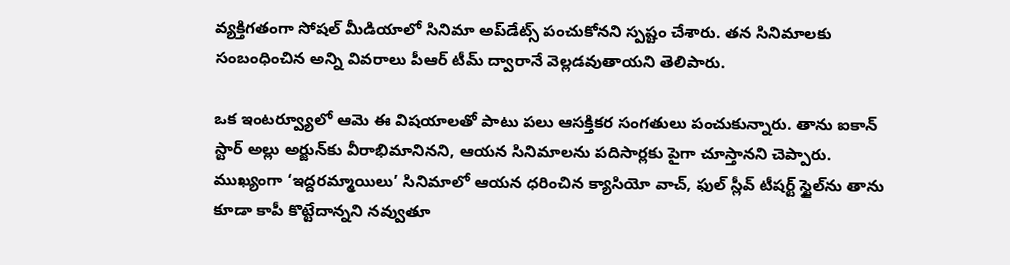వ్యక్తిగతంగా సోషల్ మీడియాలో సినిమా అప్‌డేట్స్ పంచుకోనని స్పష్టం చేశారు. తన సినిమాలకు సంబంధించిన అన్ని వివరాలు పీఆర్ టీమ్ ద్వారానే వెల్లడవుతాయని తెలిపారు.

ఒక ఇంటర్వ్యూలో ఆమె ఈ విషయాలతో పాటు పలు ఆసక్తికర సంగతులు పంచుకున్నారు. తాను ఐకాన్ స్టార్ అల్లు అర్జున్‌కు వీరాభిమానినని, ఆయన సినిమాలను పదిసార్లకు పైగా చూస్తానని చెప్పారు. ముఖ్యంగా ‘ఇద్దరమ్మాయిలు’ సినిమాలో ఆయన ధరించిన క్యాసియో వాచ్, ఫుల్ స్లీవ్ టీషర్ట్ స్టైల్‌ను తాను కూడా కాపీ కొట్టేదాన్నని నవ్వుతూ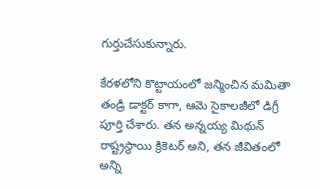గుర్తుచేసుకున్నారు.

కేరళలోని కొట్టాయంలో జన్మించిన మమితా తండ్రి డాక్టర్ కాగా, ఆమె సైకాలజీలో డిగ్రీ పూర్తి చేశారు. తన అన్నయ్య మిథున్ రాష్ట్రస్థాయి క్రికెటర్ అని, తన జీవితంలో అన్ని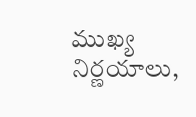ముఖ్య నిర్ణయాలు,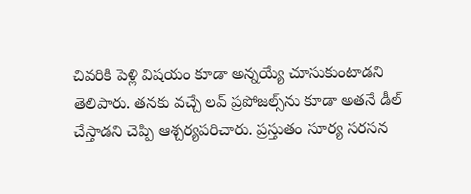చివరికి పెళ్లి విషయం కూడా అన్నయ్యే చూసుకుంటాడని తెలిపారు. తనకు వచ్చే లవ్ ప్రపోజల్స్‌ను కూడా అతనే డీల్ చేస్తాడని చెప్పి ఆశ్చర్యపరిచారు. ప్రస్తుతం సూర్య సరసన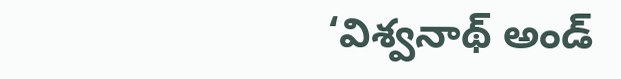‘విశ్వనాథ్ అండ్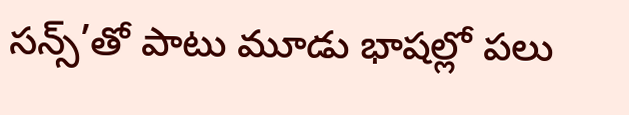సన్స్’తో పాటు మూడు భాషల్లో పలు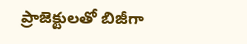ప్రాజెక్టులతో బిజీగా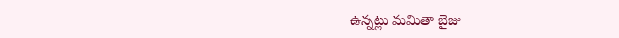ఉన్నట్లు మమితా బైజు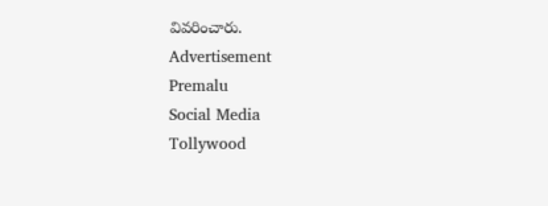వివరించారు.
Advertisement
Premalu
Social Media
Tollywood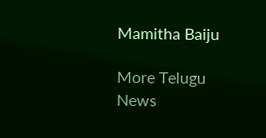Mamitha Baiju

More Telugu News